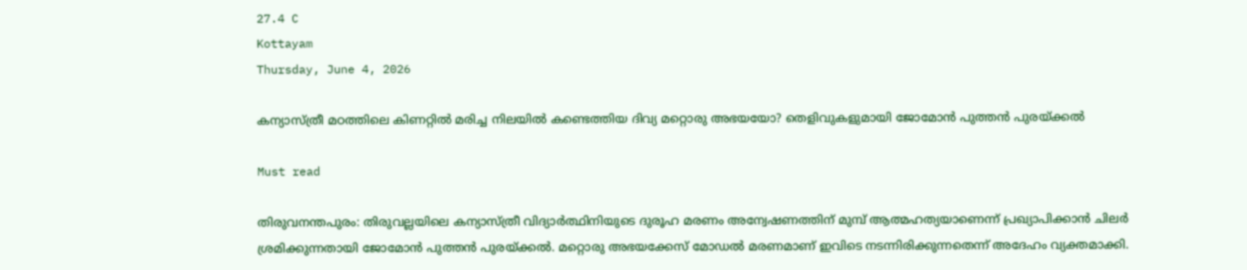27.4 C
Kottayam
Thursday, June 4, 2026

കന്യാസ്ത്രീ മഠത്തിലെ കിണറ്റില്‍ മരിച്ച നിലയില്‍ കണ്ടെത്തിയ ദിവ്യ മറ്റൊരു അഭയയോ? തെളിവുകളുമായി ജോമോന്‍ പുത്തന്‍ പുരയ്ക്കല്‍

Must read

തിരുവനന്തപുരം: തിരുവല്ലയിലെ കന്യാസ്ത്രീ വിദ്യാര്‍ത്ഥിനിയുടെ ദുരൂഹ മരണം അന്വേഷണത്തിന് മുമ്പ് ആത്മഹത്യയാണെന്ന് പ്രഖ്യാപിക്കാന്‍ ചിലര്‍ ശ്രമിക്കുന്നതായി ജോമോന്‍ പുത്തന്‍ പുരയ്ക്കല്‍. മറ്റൊരു അഭയക്കേസ് മോഡല്‍ മരണമാണ് ഇവിടെ നടന്നിരിക്കുന്നതെന്ന് അദേഹം വ്യക്തമാക്കി.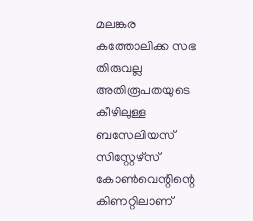മലങ്കര കത്തോലിക്ക സഭ തിരുവല്ല അതിരൂപതയുടെ കീഴിലുള്ള ബസേലിയസ് സിസ്റ്റേഴ്സ് കോണ്‍വെന്റിന്റെ കിണറ്റിലാണ്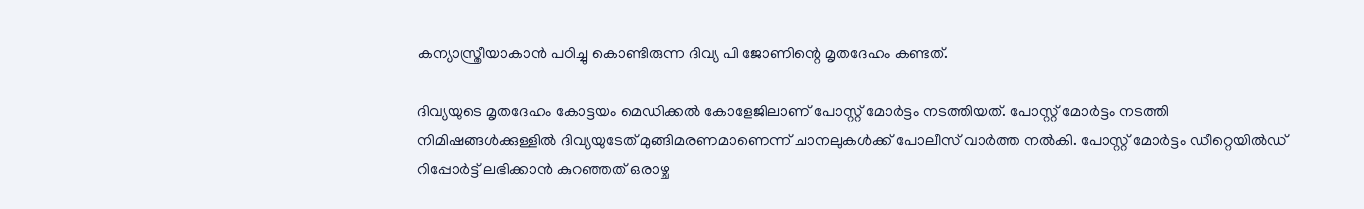കന്യാസ്ത്രീയാകാന്‍ പഠിച്ചു കൊണ്ടിരുന്ന ദിവ്യ പി ജോണിന്റെ മൃതദേഹം കണ്ടത്.

ദിവ്യയുടെ മൃതദേഹം കോട്ടയം മെഡിക്കല്‍ കോളേജിലാണ് പോസ്റ്റ് മോര്‍ട്ടം നടത്തിയത്. പോസ്റ്റ് മോര്‍ട്ടം നടത്തി നിമിഷങ്ങള്‍ക്കുള്ളില്‍ ദിവ്യയുടേത് മുങ്ങിമരണമാണെന്ന് ചാനലുകള്‍ക്ക് പോലീസ് വാര്‍ത്ത നല്‍കി. പോസ്റ്റ് മോര്‍ട്ടം ഡീറ്റെയില്‍ഡ് റിപ്പോര്‍ട്ട് ലഭിക്കാന്‍ കുറഞ്ഞത് ഒരാഴ്ച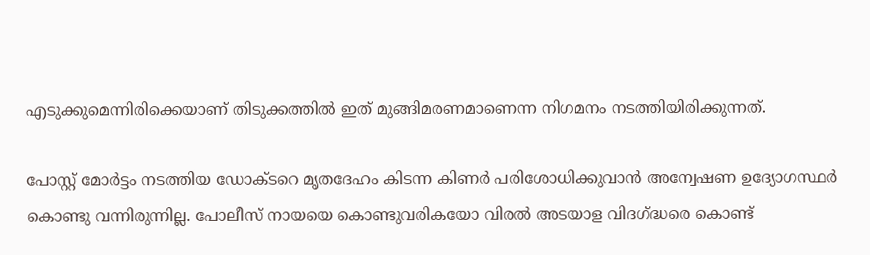എടുക്കുമെന്നിരിക്കെയാണ് തിടുക്കത്തില്‍ ഇത് മുങ്ങിമരണമാണെന്ന നിഗമനം നടത്തിയിരിക്കുന്നത്.

പോസ്റ്റ് മോര്‍ട്ടം നടത്തിയ ഡോക്ടറെ മൃതദേഹം കിടന്ന കിണര്‍ പരിശോധിക്കുവാന്‍ അന്വേഷണ ഉദ്യോഗസ്ഥര്‍ കൊണ്ടു വന്നിരുന്നില്ല. പോലീസ് നായയെ കൊണ്ടുവരികയോ വിരല്‍ അടയാള വിദഗ്ദ്ധരെ കൊണ്ട്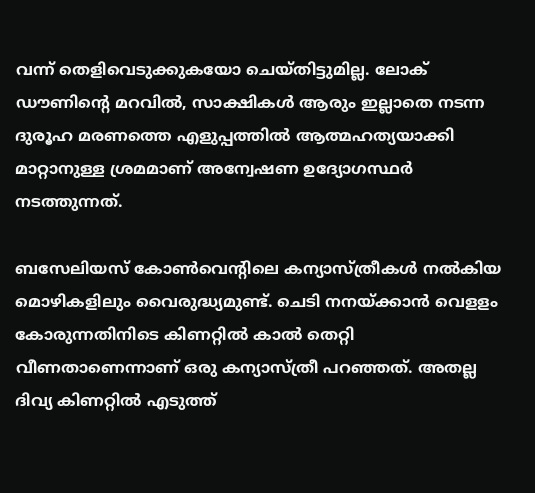വന്ന് തെളിവെടുക്കുകയോ ചെയ്തിട്ടുമില്ല. ലോക് ഡൗണിന്റെ മറവില്‍, സാക്ഷികള്‍ ആരും ഇല്ലാതെ നടന്ന ദുരൂഹ മരണത്തെ എളുപ്പത്തില്‍ ആത്മഹത്യയാക്കി മാറ്റാനുള്ള ശ്രമമാണ് അന്വേഷണ ഉദ്യോഗസ്ഥര്‍ നടത്തുന്നത്.

ബസേലിയസ് കോണ്‍വെന്റിലെ കന്യാസ്ത്രീകള്‍ നല്‍കിയ മൊഴികളിലും വൈരുദ്ധ്യമുണ്ട്. ചെടി നനയ്ക്കാന്‍ വെളളം കോരുന്നതിനിടെ കിണറ്റില്‍ കാല്‍ തെറ്റി വീണതാണെന്നാണ് ഒരു കന്യാസ്ത്രീ പറഞ്ഞത്. അതല്ല ദിവ്യ കിണറ്റില്‍ എടുത്ത്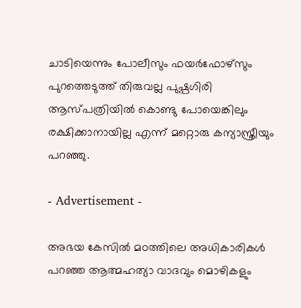ചാടിയെന്നും പോലീസും ഫയര്‍ഫോഴ്സും പുറത്തെടുത്ത് തിരുവല്ല പുഷ്പഗിരി ആസ്പത്രിയില്‍ കൊണ്ടു പോയെങ്കിലും രക്ഷിക്കാനായില്ല എന്ന് മറ്റൊരു കന്യാസ്ത്രീയും പറഞ്ഞു.

- Advertisement -

അഭയ കേസില്‍ മഠത്തിലെ അധികാരികള്‍ പറഞ്ഞ ആത്മഹത്യാ വാദവും മൊഴികളും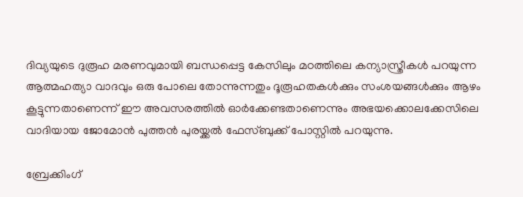ദിവ്യയുടെ ദുരൂഹ മരണവുമായി ബന്ധപ്പെട്ട കേസിലും മഠത്തിലെ കന്യാസ്ത്രീകള്‍ പറയുന്ന ആത്മഹത്യാ വാദവും ഒരു പോലെ തോന്നുന്നതും ദൂരൂഹതകള്‍ക്കും സംശയങ്ങള്‍ക്കും ആഴം കൂട്ടുന്നതാണെന്ന് ഈ അവസരത്തില്‍ ഓര്‍ക്കേണ്ടതാണെന്നും അഭയക്കൊലക്കേസിലെ വാദിയായ ജോമോന്‍ പുത്തന്‍ പുരയ്ക്കല്‍ ഫേസ്ബുക്ക് പോസ്റ്റില്‍ പറയുന്നു.

ബ്രേക്കിംഗ്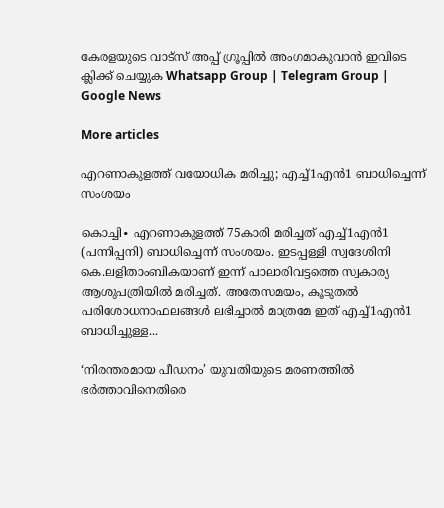കേരളയുടെ വാട്സ് അപ്പ് ഗ്രൂപ്പിൽ അംഗമാകുവാൻ ഇവിടെ ക്ലിക്ക് ചെയ്യുക Whatsapp Group | Telegram Group | Google News

More articles

എറണാകുളത്ത് വയോധിക മരിച്ചു; എച്ച്1എൻ1 ബാധിച്ചെന്ന് സംശയം

കൊച്ചി∙ എറണാകുളത്ത് 75കാരി മരിച്ചത് എച്ച്1എൻ1 (പന്നിപ്പനി) ബാധിച്ചെന്ന് സംശയം. ഇടപ്പള്ളി സ്വദേശിനി കെ.ലളിതാംബികയാണ് ഇന്ന് പാലാരിവട്ടത്തെ സ്വകാര്യ ആശുപത്രിയിൽ മരിച്ചത്. അതേസമയം, കൂടുതൽ പരിശോധനാഫലങ്ങൾ ലഭിച്ചാൽ മാത്രമേ ഇത് എച്ച്1എൻ1 ബാധിച്ചുള്ള...

‘നിരന്തരമായ പീഡനം’ യുവതിയുടെ മരണത്തിൽ ഭർത്താവിനെതിരെ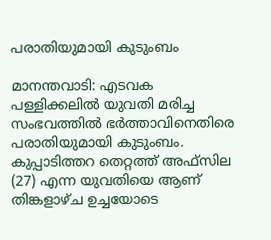പരാതിയുമായി കുടുംബം

മാനന്തവാടി: എടവക പള്ളിക്കലിൽ യുവതി മരിച്ച സംഭവത്തിൽ ഭർത്താവിനെതിരെ പരാതിയുമായി കുടുംബം. കുപ്പാടിത്തറ തെറ്റത്ത് അഫ്‌സില (27) എന്ന യുവതിയെ ആണ് തിങ്കളാഴ്ച ഉച്ചയോടെ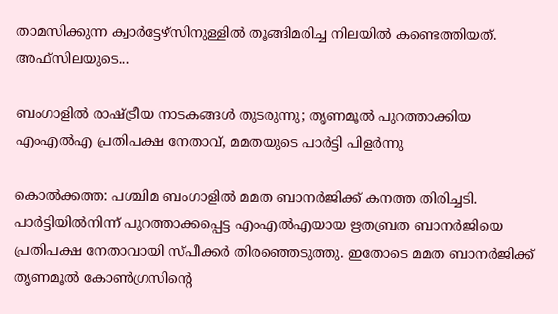താമസിക്കുന്ന ക്വാർട്ടേഴ്‌സിനുള്ളിൽ തൂങ്ങിമരിച്ച നിലയിൽ കണ്ടെത്തിയത്. അഫ്‌സിലയുടെ...

ബംഗാളിൽ രാഷ്ട്രീയ നാടകങ്ങൾ തുടരുന്നു; തൃണമൂൽ പുറത്താക്കിയ എംഎൽഎ പ്രതിപക്ഷ നേതാവ്, മമതയുടെ പാർട്ടി പിളർന്നു

കൊൽക്കത്ത: പശ്ചിമ ബംഗാളിൽ മമത ബാനർജിക്ക് കനത്ത തിരിച്ചടി. പാർട്ടിയിൽനിന്ന് പുറത്താക്കപ്പെട്ട എംഎൽഎയായ ഋതബ്രത ബാനർജിയെ പ്രതിപക്ഷ നേതാവായി സ്പീക്കർ തിരഞ്ഞെടുത്തു. ഇതോടെ മമത ബാനർജിക്ക് തൃണമൂൽ കോൺഗ്രസിന്റെ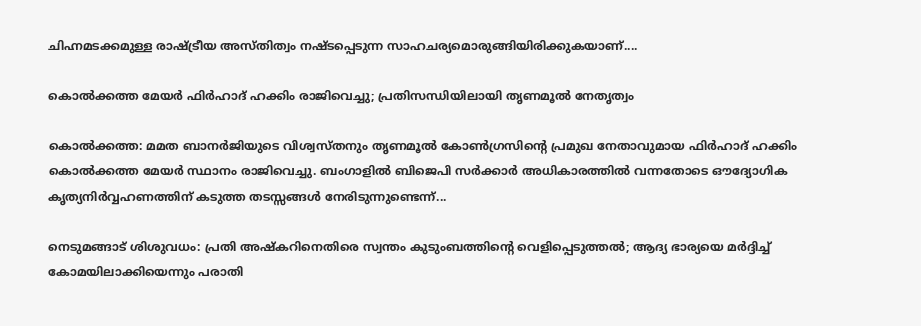ചിഹ്നമടക്കമുള്ള രാഷ്ട്രീയ അസ്തിത്വം നഷ്ടപ്പെടുന്ന സാഹചര്യമൊരുങ്ങിയിരിക്കുകയാണ്....

കൊൽക്കത്ത മേയർ ഫിർഹാദ് ഹക്കിം രാജിവെച്ചു; പ്രതിസന്ധിയിലായി തൃണമൂൽ നേതൃത്വം

കൊൽക്കത്ത: മമത ബാനർജിയുടെ വിശ്വസ്തനും തൃണമൂൽ കോൺഗ്രസിന്റെ പ്രമുഖ നേതാവുമായ ഫിർഹാദ് ഹക്കിം കൊൽക്കത്ത മേയർ സ്ഥാനം രാജിവെച്ചു. ബംഗാളിൽ ബിജെപി സർക്കാർ അധികാരത്തിൽ വന്നതോടെ ഔദ്യോഗിക കൃത്യനിർവ്വഹണത്തിന് കടുത്ത തടസ്സങ്ങൾ നേരിടുന്നുണ്ടെന്ന്...

നെടുമങ്ങാട് ശിശുവധം: പ്രതി അഷ്കറിനെതിരെ സ്വന്തം കുടുംബത്തിന്റെ വെളിപ്പെടുത്തൽ; ആദ്യ ഭാര്യയെ മർദ്ദിച്ച് കോമയിലാക്കിയെന്നും പരാതി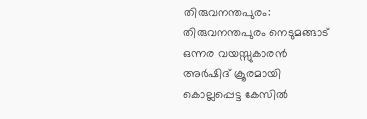തിരുവനന്തപുരം: തിരുവനന്തപുരം നെടുമങ്ങാട് ഒന്നര വയസ്സുകാരൻ അർഷിദ് ക്രൂരമായി കൊല്ലപ്പെട്ട കേസിൽ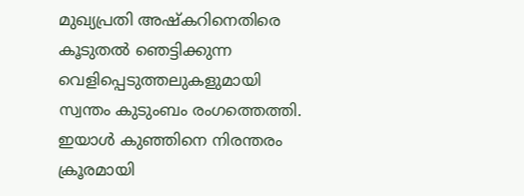മുഖ്യപ്രതി അഷ്കറിനെതിരെ കൂടുതൽ ഞെട്ടിക്കുന്ന വെളിപ്പെടുത്തലുകളുമായി സ്വന്തം കുടുംബം രംഗത്തെത്തി. ഇയാൾ കുഞ്ഞിനെ നിരന്തരം ക്രൂരമായി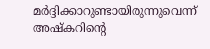മർദ്ദിക്കാറുണ്ടായിരുന്നുവെന്ന് അഷ്കറിന്റെ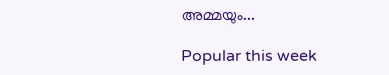അമ്മയും...

Popular this week